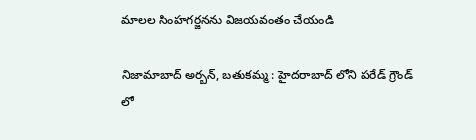మాలల సింహగర్జనను విజయవంతం చేయండి

నిజామాబాద్ అర్బన్, బతుకమ్మ : హైదరాబాద్ లోని పరేడ్ గ్రౌండ్ లో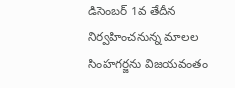డిసెంబర్ 1వ తేదీన నిర్వహించనున్న మాలల సింహగర్జను విజయవంతం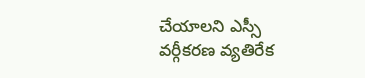చేయాలని ఎస్సీ వర్గీకరణ వ్యతిరేక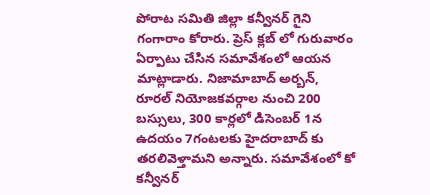పోరాట సమితి జిల్లా కన్వీనర్ గైని గంగారాం కోరారు. ప్రెస్ క్లబ్ లో గురువారం ఏర్పాటు చేసిన సమావేశంలో ఆయన మాట్లాడారు. నిజామాబాద్ అర్బన్, రూరల్ నియోజకవర్గాల నుంచి 200 బస్సులు, 300 కార్లలో డిసెంబర్ 1న ఉదయం 7గంటలకు హైదరాబాద్ కు తరలివెళ్తామని అన్నారు. సమావేశంలో కో కన్వీనర్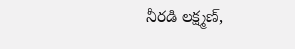నీరడి లక్ష్మణ్,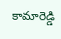కామారెడ్డి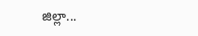జిల్లా...